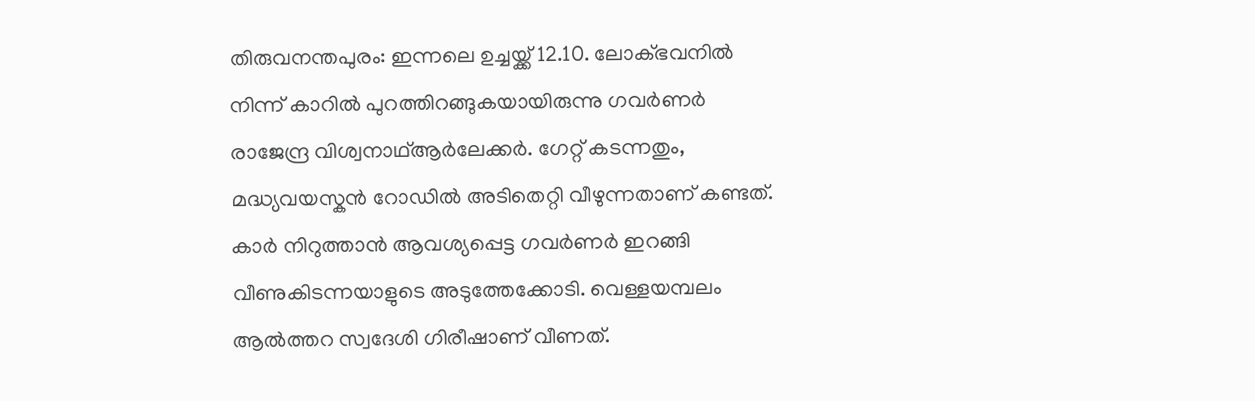തിരുവനന്തപുരം: ഇന്നലെ ഉച്ചയ്ക്ക് 12.10. ലോക്ഭവനിൽ നിന്ന് കാറിൽ പുറത്തിറങ്ങുകയായിരുന്നു ഗവർണർ രാജേന്ദ്ര വിശ്വനാഥ്ആർലേക്കർ. ഗേറ്റ് കടന്നതും, മദ്ധ്യവയസ്കൻ റോഡിൽ അടിതെറ്റി വീഴുന്നതാണ് കണ്ടത്. കാർ നിറുത്താൻ ആവശ്യപ്പെട്ട ഗവർണർ ഇറങ്ങി വീണുകിടന്നയാളുടെ അടുത്തേക്കോടി. വെള്ളയമ്പലം ആൽത്തറ സ്വദേശി ഗിരീഷാണ് വീണത്.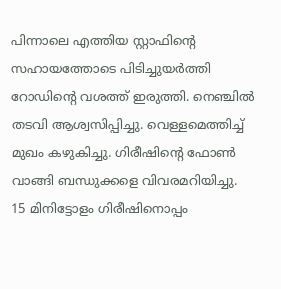പിന്നാലെ എത്തിയ സ്റ്റാഫിന്റെ സഹായത്തോടെ പിടിച്ചുയർത്തി റോഡിന്റെ വശത്ത് ഇരുത്തി. നെഞ്ചിൽ തടവി ആശ്വസിപ്പിച്ചു. വെള്ളമെത്തിച്ച് മുഖം കഴുകിച്ചു. ഗിരീഷിന്റെ ഫോൺ വാങ്ങി ബന്ധുക്കളെ വിവരമറിയിച്ചു.
15 മിനിട്ടോളം ഗിരീഷിനൊപ്പം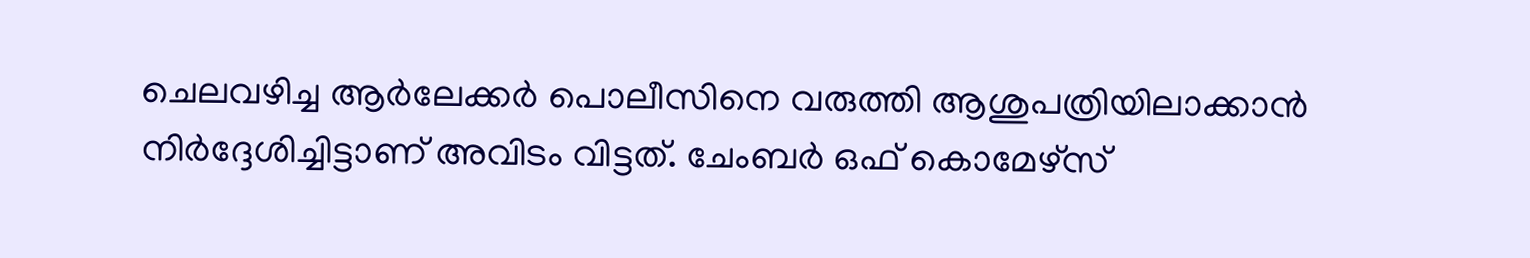ചെലവഴിച്ച ആർലേക്കർ പൊലീസിനെ വരുത്തി ആശുപത്രിയിലാക്കാൻ നിർദ്ദേശിച്ചിട്ടാണ് അവിടം വിട്ടത്. ചേംബർ ഒഫ് കൊമേഴ്സ്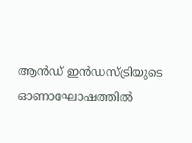ആൻഡ് ഇൻഡസ്ട്രിയുടെ ഓണാഘോഷത്തിൽ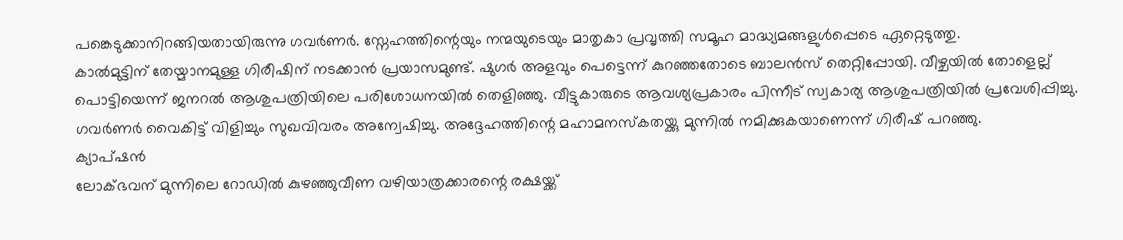പങ്കെടുക്കാനിറങ്ങിയതായിരുന്നു ഗവർണർ. സ്നേഹത്തിന്റെയും നന്മയുടെയും മാതൃകാ പ്രവൃത്തി സമൂഹ മാദ്ധ്യമങ്ങളുൾപ്പെടെ ഏറ്റെടുത്തു.
കാൽമുട്ടിന് തേയ്മാനമുള്ള ഗിരീഷിന് നടക്കാൻ പ്രയാസമുണ്ട്. ഷുഗർ അളവും പെട്ടെന്ന് കുറഞ്ഞതോടെ ബാലൻസ് തെറ്റിപ്പോയി. വീഴ്ചയിൽ തോളെല്ല് പൊട്ടിയെന്ന് ജനറൽ ആശുപത്രിയിലെ പരിശോധനയിൽ തെളിഞ്ഞു. വീട്ടുകാരുടെ ആവശ്യപ്രകാരം പിന്നീട് സ്വകാര്യ ആശുപത്രിയിൽ പ്രവേശിപ്പിച്ചു. ഗവർണർ വൈകിട്ട് വിളിച്ചും സുഖവിവരം അന്വേഷിച്ചു. അദ്ദേഹത്തിന്റെ മഹാമനസ്കതയ്ക്കു മുന്നിൽ നമിക്കുകയാണെന്ന് ഗിരീഷ് പറഞ്ഞു.
ക്യാപ്ഷൻ
ലോക്ഭവന് മുന്നിലെ റോഡിൽ കുഴഞ്ഞുവീണ വഴിയാത്രക്കാരന്റെ രക്ഷയ്ക്ക്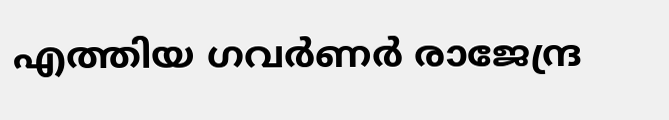എത്തിയ ഗവർണർ രാജേന്ദ്ര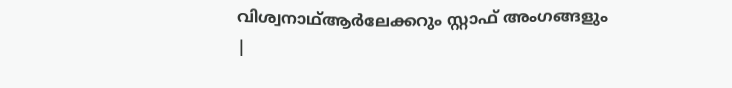വിശ്വനാഥ്ആർലേക്കറും സ്റ്റാഫ് അംഗങ്ങളും
|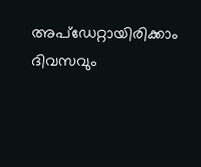അപ്ഡേറ്റായിരിക്കാം ദിവസവും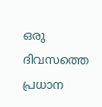ഒരു ദിവസത്തെ പ്രധാന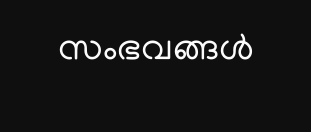സംഭവങ്ങൾ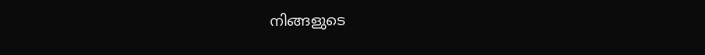നിങ്ങളുടെ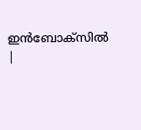ഇൻബോക്സിൽ |